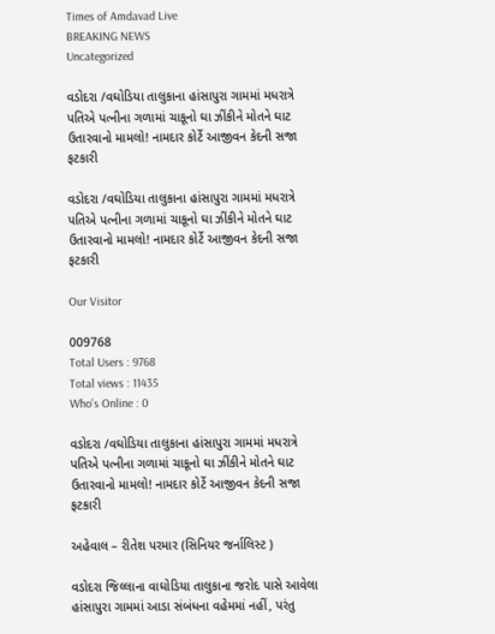Times of Amdavad Live
BREAKING NEWS
Uncategorized

વડોદરા /વઘોડિયા તાલુકાના હાંસાપુરા ગામમાં મધરાત્રે પતિએ પત્નીના ગળામાં ચાકૂનો ઘા ઝીંકીને મોતને ઘાટ ઉતારવાનો મામલો! નામદાર કોર્ટે આજીવન કેદની સજા ફટકારી

વડોદરા /વઘોડિયા તાલુકાના હાંસાપુરા ગામમાં મધરાત્રે પતિએ પત્નીના ગળામાં ચાકૂનો ઘા ઝીંકીને મોતને ઘાટ ઉતારવાનો મામલો! નામદાર કોર્ટે આજીવન કેદની સજા ફટકારી

Our Visitor

009768
Total Users : 9768
Total views : 11435
Who's Online : 0

વડોદરા /વઘોડિયા તાલુકાના હાંસાપુરા ગામમાં મધરાત્રે પતિએ પત્નીના ગળામાં ચાકૂનો ઘા ઝીંકીને મોતને ઘાટ ઉતારવાનો મામલો! નામદાર કોર્ટે આજીવન કેદની સજા ફટકારી

અહેવાલ – રીતેશ પરમાર (સિનિયર જર્નાલિસ્ટ )

વડોદરા જિલ્લાના વાઘોડિયા તાલુકાના જરોદ પાસે આવેલા હાંસાપુરા ગામમાં આડા સંબંધના વહેમમાં નહીં, પરંતુ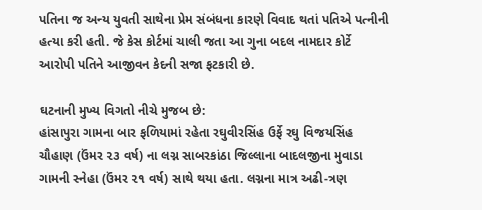પતિના જ અન્ય યુવતી સાથેના પ્રેમ સંબંધના કારણે વિવાદ થતાં પતિએ પત્નીની હત્યા કરી હતી. જે કેસ કોર્ટમાં ચાલી જતા આ ગુના બદલ નામદાર કોર્ટે આરોપી પતિને આજીવન કેદની સજા ફટકારી છે.

ઘટનાની મુખ્ય વિગતો નીચે મુજબ છે:
હાંસાપુરા ગામના બાર ફળિયામાં રહેતા રઘુવીરસિંહ ઉર્ફે રઘુ વિજયસિંહ ચૌહાણ (ઉંમર ૨૩ વર્ષ) ના લગ્ન સાબરકાંઠા જિલ્લાના બાદલજીના મુવાડા ગામની સ્નેહા (ઉંમર ૨૧ વર્ષ) સાથે થયા હતા. લગ્નના માત્ર અઢી-ત્રણ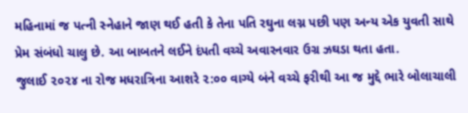મહિનામાં જ પત્ની સ્નેહાને જાણ થઈ હતી કે તેના પતિ રઘુના લગ્ન પછી પણ અન્ય એક યુવતી સાથે પ્રેમ સંબંધો ચાલુ છે. આ બાબતને લઈને દંપતી વચ્ચે અવારનવાર ઉગ્ર ઝઘડા થતા હતા.
જુલાઈ ૨૦૨૪ ના રોજ મધરાત્રિના આશરે ૨:૦૦ વાગ્યે બંને વચ્ચે ફરીથી આ જ મુદ્દે ભારે બોલાચાલી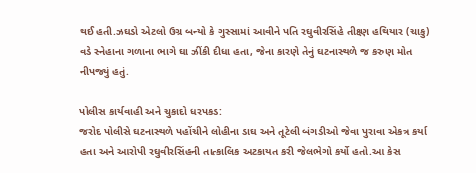થઈ હતી.ઝઘડો એટલો ઉગ્ર બન્યો કે ગુસ્સામાં આવીને પતિ રઘુવીરસિંહે તીક્ષ્ણ હથિયાર (ચાકુ) વડે સ્નેહાના ગળાના ભાગે ઘા ઝીંકી દીધા હતા, જેના કારણે તેનું ઘટનાસ્થળે જ કરુણ મોત નીપજ્યું હતું.

પોલીસ કાર્યવાહી અને ચુકાદો ધરપકડ:
જરોદ પોલીસે ઘટનાસ્થળે પહોંચીને લોહીના ડાઘ અને તૂટેલી બંગડીઓ જેવા પુરાવા એકત્ર કર્યા હતા અને આરોપી રઘુવીરસિંહની તાત્કાલિક અટકાયત કરી જેલભેગો કર્યો હતો.આ કેસ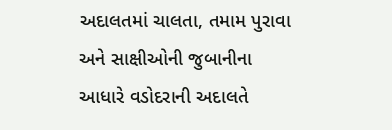અદાલતમાં ચાલતા, તમામ પુરાવા અને સાક્ષીઓની જુબાનીના આધારે વડોદરાની અદાલતે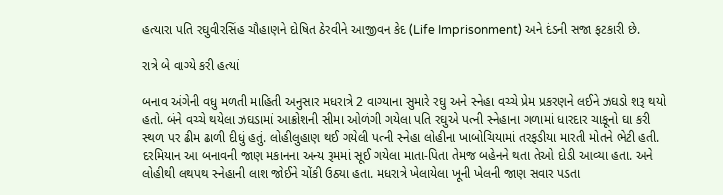હત્યારા પતિ રઘુવીરસિંહ ચૌહાણને દોષિત ઠેરવીને આજીવન કેદ (Life Imprisonment) અને દંડની સજા ફટકારી છે.

રાત્રે બે વાગ્યે કરી હત્યાં

બનાવ અંગેની વધુ મળતી માહિતી અનુસાર મધરાત્રે 2 વાગ્યાના સુમારે રઘુ અને સ્નેહા વચ્ચે પ્રેમ પ્રકરણને લઈને ઝઘડો શરૂ થયો હતો. બંને વચ્ચે થયેલા ઝઘડામાં આક્રોશની સીમા ઓળંગી ગયેલા પતિ રઘુએ પત્ની સ્નેહાના ગળામાં ધારદાર ચાકૂનો ઘા કરી સ્થળ પર ઢીમ ઢાળી દીધું હતું. લોહીલુહાણ થઈ ગયેલી પત્ની સ્નેહા લોહીના ખાબોચિયામાં તરફડીયા મારતી મોતને ભેટી હતી. દરમિયાન આ બનાવની જાણ મકાનના અન્ય રૂમમાં સૂઈ ગયેલા માતા-પિતા તેમજ બહેનને થતા તેઓ દોડી આવ્યા હતા. અને લોહીથી લથપથ સ્નેહાની લાશ જોઈને ચોંકી ઉઠ્યા હતા. મધરાત્રે ખેલાયેલા ખૂની ખેલની જાણ સવાર પડતા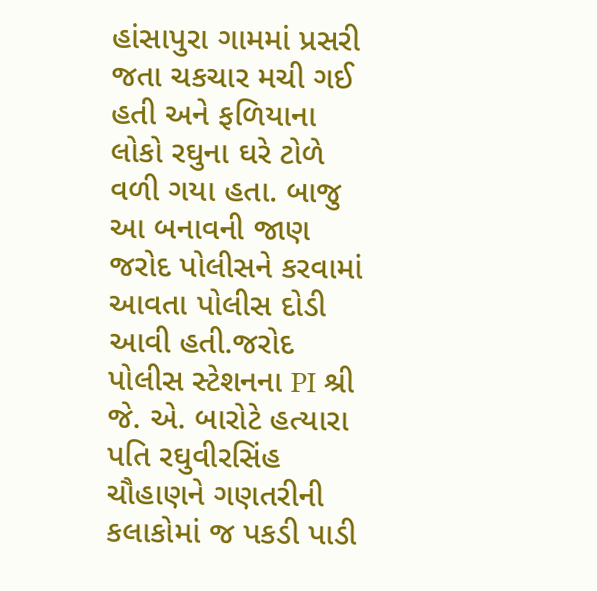હાંસાપુરા ગામમાં પ્રસરી જતા ચકચાર મચી ગઈ હતી અને ફળિયાના લોકો રઘુના ઘરે ટોળે વળી ગયા હતા. બાજુ આ બનાવની જાણ જરોદ પોલીસને કરવામાં આવતા પોલીસ દોડી આવી હતી.જરોદ પોલીસ સ્ટેશનના PI શ્રી જે. એ. બારોટે હત્યારા પતિ રઘુવીરસિંહ ચૌહાણને ગણતરીની કલાકોમાં જ પકડી પાડી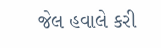જેલ હવાલે કરી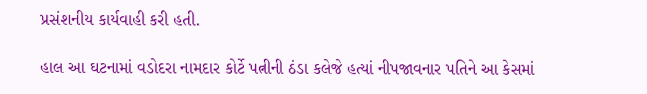પ્રસંશનીય કાર્યવાહી કરી હતી.

હાલ આ ઘટનામાં વડોદરા નામદાર કોર્ટે પત્નીની ઠંડા કલેજે હત્યાં નીપજાવનાર પતિને આ કેસમાં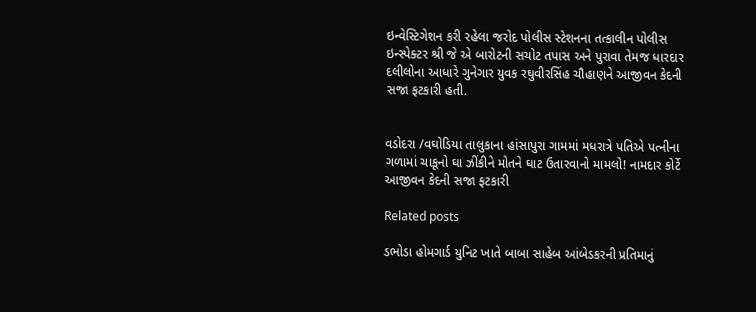ઇન્વેસ્ટિગેશન કરી રહેલા જરોદ પોલીસ સ્ટેશનના તત્કાલીન પોલીસ ઇન્સ્પેક્ટર શ્રી જે એ બારોટની સચોટ તપાસ અને પુરાવા તેમજ ધારદાર દલીલોના આધારે ગુનેગાર યુવક રઘુવીરસિંહ ચૌહાણને આજીવન કેદની સજા ફટકારી હતી.


વડોદરા /વઘોડિયા તાલુકાના હાંસાપુરા ગામમાં મધરાત્રે પતિએ પત્નીના ગળામાં ચાકૂનો ઘા ઝીંકીને મોતને ઘાટ ઉતારવાનો મામલો! નામદાર કોર્ટે આજીવન કેદની સજા ફટકારી

Related posts

ડભોડા હોમગાર્ડ યુનિટ ખાતે બાબા સાહેબ આંબેડકરની પ્રતિમાનું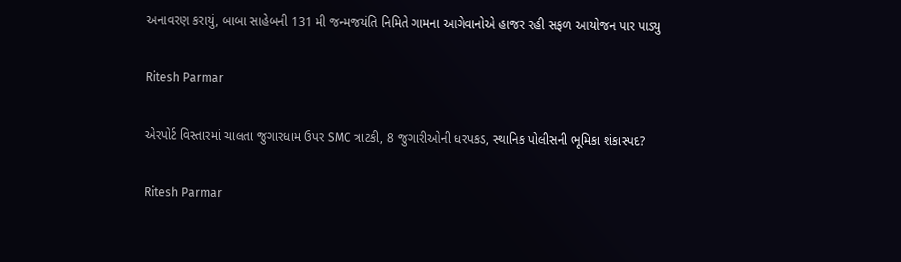અનાવરણ કરાયું, બાબા સાહેબની 131 મી જન્મજયંતિ નિમિતે ગામના આગેવાનોએ હાજર રહી સફળ આયોજન પાર પાડ્યુ

Ritesh Parmar

એરપોર્ટ વિસ્તારમાં ચાલતા જુગારધામ ઉપર SMC ત્રાટકી, 8 જુગારીઓની ધરપકડ, સ્થાનિક પોલીસની ભૂમિકા શંકાસ્પદ?

Ritesh Parmar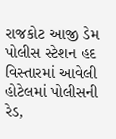રાજકોટ આજી ડેમ પોલીસ સ્ટેશન હદ વિસ્તારમાં આવેલી હોટેલમાં પોલીસની રેડ,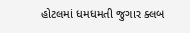હોટલમાં ધમધમતી જુગાર ક્લબ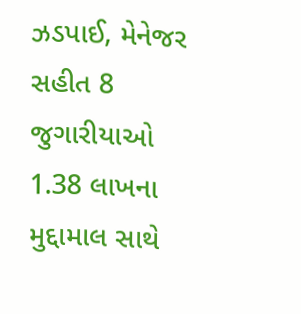ઝડપાઈ, મેનેજર સહીત 8 જુગારીયાઓ 1.38 લાખના મુદ્દામાલ સાથે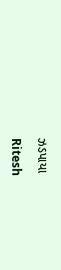ઝડપાયા

Ritesh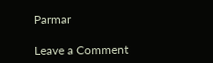Parmar

Leave a Comment